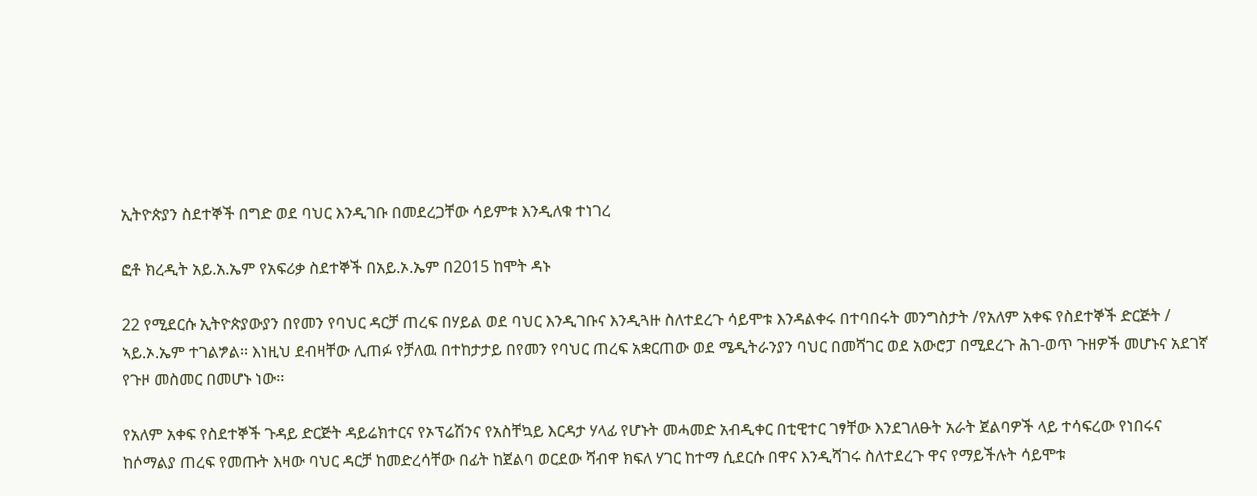ኢትዮጵያን ስደተኞች በግድ ወደ ባህር እንዲገቡ በመደረጋቸው ሳይምቱ እንዲለቁ ተነገረ

ፎቶ ክረዲት አይ.አ.ኤም የአፍሪቃ ስደተኞች በአይ.ኦ.ኤም በ2015 ከሞት ዳኑ

22 የሚደርሱ ኢትዮጵያውያን በየመን የባህር ዳርቻ ጠረፍ በሃይል ወደ ባህር እንዲገቡና እንዲጓዙ ስለተደረጉ ሳይሞቱ እንዳልቀሩ በተባበሩት መንግስታት /የአለም አቀፍ የስደተኞች ድርጅት / ኣይ.ኦ.ኤም ተገልፇል፡፡ እነዚህ ደብዛቸው ሊጠፉ የቻለዉ በተከታታይ በየመን የባህር ጠረፍ አቋርጠው ወደ ሜዲትራንያን ባህር በመሻገር ወደ አውሮፓ በሚደረጉ ሕገ-ወጥ ጉዘዎች መሆኑና አደገኛ የጉዞ መስመር በመሆኑ ነው፡፡

የአለም አቀፍ የስደተኞች ጉዳይ ድርጅት ዳይሬክተርና የኦፕሬሽንና የአስቸኳይ እርዳታ ሃላፊ የሆኑት መሓመድ አብዲቀር በቲዊተር ገፃቸው እንደገለፁት አራት ጀልባዎች ላይ ተሳፍረው የነበሩና ከሶማልያ ጠረፍ የመጡት እዛው ባህር ዳርቻ ከመድረሳቸው በፊት ከጀልባ ወርደው ሻብዋ ክፍለ ሃገር ከተማ ሲደርሱ በዋና እንዲሻገሩ ስለተደረጉ ዋና የማይችሉት ሳይሞቱ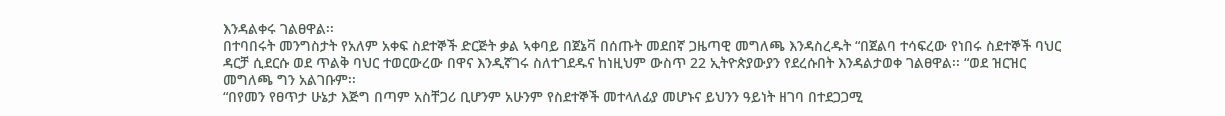እንዳልቀሩ ገልፀዋል፡፡
በተባበሩት መንግስታት የአለም አቀፍ ስደተኞች ድርጅት ቃል ኣቀባይ በጀኔቫ በሰጡት መደበኛ ጋዜጣዊ መግለጫ እንዳስረዱት “በጀልባ ተሳፍረው የነበሩ ስደተኞች ባህር ዳርቻ ሲደርሱ ወደ ጥልቅ ባህር ተወርውረው በዋና እንዲኛገሩ ስለተገደዱና ከነዚህም ውስጥ 22 ኢትዮጵያውያን የደረሱበት እንዳልታወቀ ገልፀዋል፡፡ “ወደ ዝርዝር መግለጫ ግን አልገቡም፡፡
“በየመን የፀጥታ ሁኔታ እጅግ በጣም አስቸጋሪ ቢሆንም አሁንም የስደተኞች መተላለፊያ መሆኑና ይህንን ዓይነት ዘገባ በተደጋጋሚ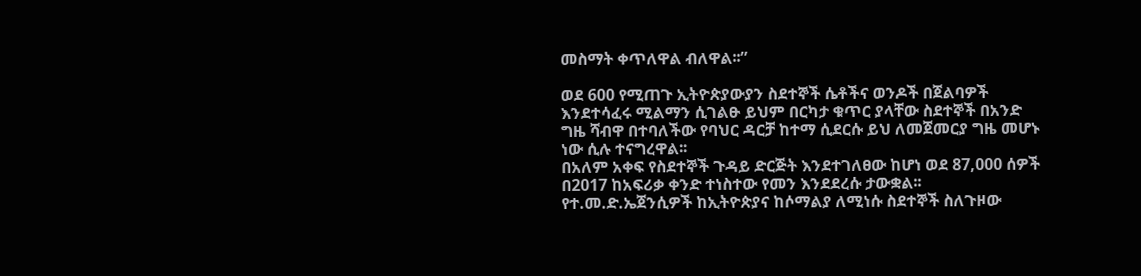መስማት ቀጥለዋል ብለዋል፡፡”

ወደ 600 የሚጠጉ ኢትዮጵያውያን ስደተኞች ሴቶችና ወንዶች በጀልባዎች እንደተሳፈሩ ሚልማን ሲገልፁ ይህም በርካታ ቁጥር ያላቸው ስደተኞች በአንድ ግዜ ሻብዋ በተባለችው የባህር ዳርቻ ከተማ ሲደርሱ ይህ ለመጀመርያ ግዜ መሆኑ ነው ሲሉ ተናግረዋል፡፡
በአለም አቀፍ የስደተኞች ጉዳይ ድርጅት እንደተገለፀው ከሆነ ወደ 87,000 ሰዎች በ2017 ከአፍሪቃ ቀንድ ተነስተው የመን እንደደረሱ ታውቋል፡፡
የተ.መ.ድ.ኤጀንሲዎች ከኢትዮጵያና ከሶማልያ ለሚነሱ ስደተኞች ስለጉዞው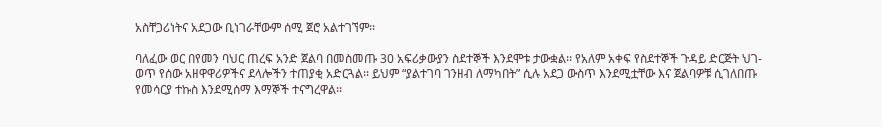አስቸጋሪነትና አደጋው ቢነገራቸውም ሰሚ ጀሮ አልተገኘም፡፡

ባለፈው ወር በየመን ባህር ጠረፍ አንድ ጀልባ በመስመጡ 30 አፍሪቃውያን ስደተኞች እንደሞቱ ታውቋል፡፡ የአለም አቀፍ የስደተኞች ጉዳይ ድርጅት ህገ-ወጥ የሰው አዘዋዋሪዎችና ደላሎችን ተጠያቂ አድርጓል፡፡ ይህም “ያልተገባ ገንዘብ ለማካበት” ሲሉ አደጋ ውስጥ እንደሚቷቸው እና ጀልባዎቹ ሲገለበጡ የመሳርያ ተኩስ እንደሚሰማ እማኞች ተናግረዋል፡፡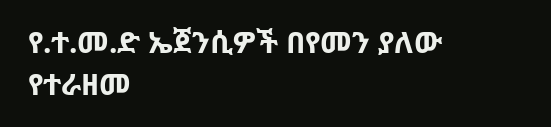የ.ተ.መ.ድ ኤጀንሲዎች በየመን ያለው የተራዘመ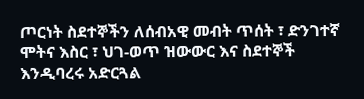ጦርነት ስደተኞችን ለሰብአዊ መብት ጥሰት ፣ ድንገተኛ ሞትና እስር ፣ ህገ-ወጥ ዝውውር እና ስደተኞች እንዲባረሩ አድርጓል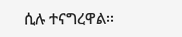ሲሉ ተናግረዋል፡፡